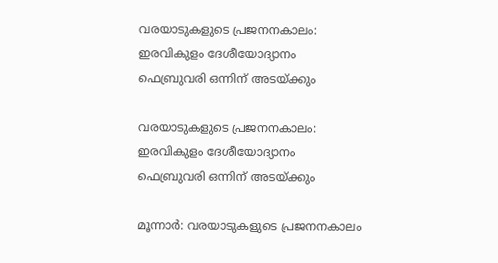വരയാടുകളുടെ പ്രജനനകാലം: ഇരവികുളം ദേശീയോദ്യാനം ഫെബ്രുവരി ഒന്നിന് അടയ്ക്കും

വരയാടുകളുടെ പ്രജനനകാലം: ഇരവികുളം ദേശീയോദ്യാനം ഫെബ്രുവരി ഒന്നിന് അടയ്ക്കും

മൂന്നാർ: വരയാടുകളുടെ പ്രജനനകാലം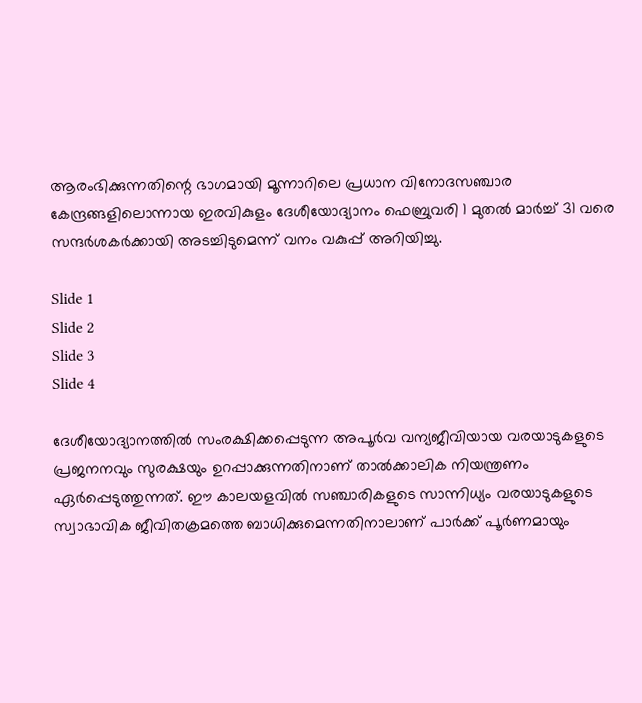ആരംഭിക്കുന്നതിന്റെ ഭാഗമായി മൂന്നാറിലെ പ്രധാന വിനോദസഞ്ചാര കേന്ദ്രങ്ങളിലൊന്നായ ഇരവികുളം ദേശീയോദ്യാനം ഫെബ്രുവരി 1 മുതൽ മാർച്ച് 31 വരെ സന്ദർശകർക്കായി അടച്ചിടുമെന്ന് വനം വകുപ്പ് അറിയിച്ചു.

Slide 1
Slide 2
Slide 3
Slide 4

ദേശീയോദ്യാനത്തിൽ സംരക്ഷിക്കപ്പെടുന്ന അപൂർവ വന്യജീവിയായ വരയാടുകളുടെ പ്രജനനവും സുരക്ഷയും ഉറപ്പാക്കുന്നതിനാണ് താൽക്കാലിക നിയന്ത്രണം ഏർപ്പെടുത്തുന്നത്. ഈ കാലയളവിൽ സഞ്ചാരികളുടെ സാന്നിധ്യം വരയാടുകളുടെ സ്വാഭാവിക ജീവിതക്രമത്തെ ബാധിക്കുമെന്നതിനാലാണ് പാർക്ക് പൂർണമായും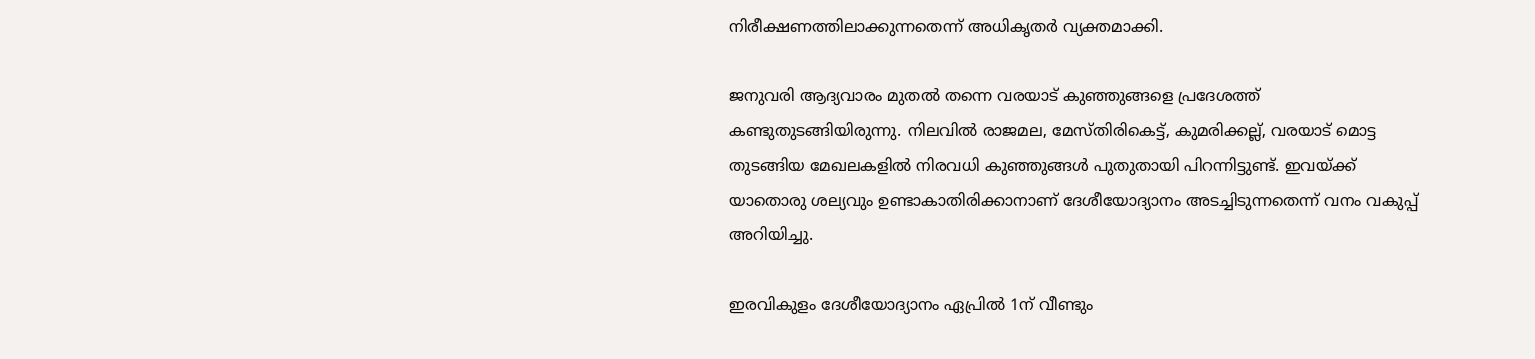നിരീക്ഷണത്തിലാക്കുന്നതെന്ന് അധികൃതർ വ്യക്തമാക്കി.

ജനുവരി ആദ്യവാരം മുതൽ തന്നെ വരയാട് കുഞ്ഞുങ്ങളെ പ്രദേശത്ത് കണ്ടുതുടങ്ങിയിരുന്നു. നിലവിൽ രാജമല, മേസ്‌തിരികെട്ട്, കുമരിക്കല്ല്, വരയാട് മൊട്ട തുടങ്ങിയ മേഖലകളിൽ നിരവധി കുഞ്ഞുങ്ങൾ പുതുതായി പിറന്നിട്ടുണ്ട്. ഇവയ്ക്ക് യാതൊരു ശല്യവും ഉണ്ടാകാതിരിക്കാനാണ് ദേശീയോദ്യാനം അടച്ചിടുന്നതെന്ന് വനം വകുപ്പ് അറിയിച്ചു.

ഇരവികുളം ദേശീയോദ്യാനം ഏപ്രിൽ 1ന് വീണ്ടും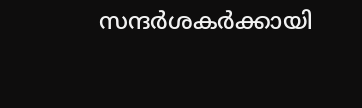സന്ദർശകർക്കായി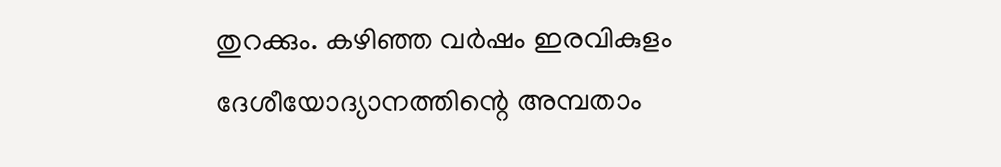തുറക്കും. കഴിഞ്ഞ വർഷം ഇരവികുളം ദേശീയോദ്യാനത്തിന്റെ അമ്പതാം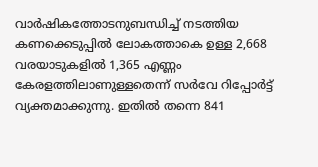വാർഷികത്തോടനുബന്ധിച്ച് നടത്തിയ കണക്കെടുപ്പിൽ ലോകത്താകെ ഉള്ള 2,668 വരയാടുകളിൽ 1,365 എണ്ണം കേരളത്തിലാണുള്ളതെന്ന് സർവേ റിപ്പോർട്ട് വ്യക്തമാക്കുന്നു. ഇതിൽ തന്നെ 841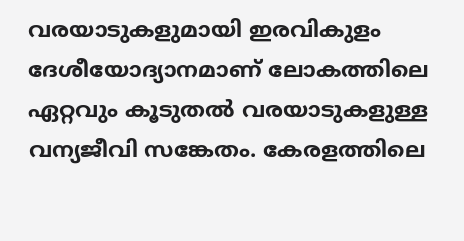വരയാടുകളുമായി ഇരവികുളം ദേശീയോദ്യാനമാണ് ലോകത്തിലെ ഏറ്റവും കൂടുതൽ വരയാടുകളുള്ള വന്യജീവി സങ്കേതം. കേരളത്തിലെ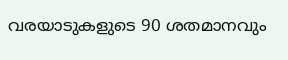വരയാടുകളുടെ 90 ശതമാനവും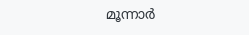മൂന്നാർ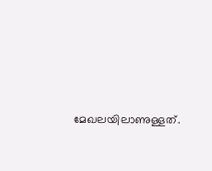മേഖലയിലാണുള്ളത്.